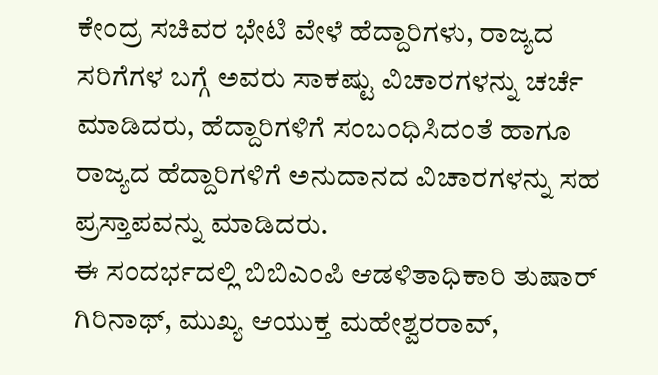ಕೇಂದ್ರ ಸಚಿವರ ಭೇಟಿ ವೇಳೆ ಹೆದ್ದಾರಿಗಳು, ರಾಜ್ಯದ ಸರಿಗೆಗಳ ಬಗ್ಗೆ ಅವರು ಸಾಕಷ್ಟು ವಿಚಾರಗಳನ್ನು ಚರ್ಚೆ ಮಾಡಿದರು, ಹೆದ್ದಾರಿಗಳಿಗೆ ಸಂಬಂಧಿಸಿದಂತೆ ಹಾಗೂ ರಾಜ್ಯದ ಹೆದ್ದಾರಿಗಳಿಗೆ ಅನುದಾನದ ವಿಚಾರಗಳನ್ನು ಸಹ ಪ್ರಸ್ತಾಪವನ್ನು ಮಾಡಿದರು.
ಈ ಸಂದರ್ಭದಲ್ಲಿ ಬಿಬಿಎಂಪಿ ಆಡಳಿತಾಧಿಕಾರಿ ತುಷಾರ್ ಗಿರಿನಾಥ್, ಮುಖ್ಯ ಆಯುಕ್ತ ಮಹೇಶ್ವರರಾವ್,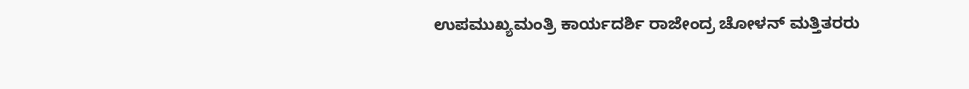ಉಪಮುಖ್ಯಮಂತ್ರಿ ಕಾರ್ಯದರ್ಶಿ ರಾಜೇಂದ್ರ ಚೋಳನ್ ಮತ್ತಿತರರು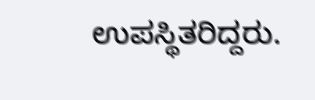ಉಪಸ್ಥಿತರಿದ್ದರು.